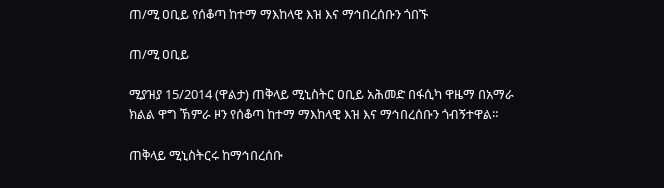ጠ/ሚ ዐቢይ የሰቆጣ ከተማ ማእከላዊ እዝ እና ማኅበረሰቡን ጎበኙ

ጠ/ሚ ዐቢይ

ሚያዝያ 15/2014 (ዋልታ) ጠቅላይ ሚኒስትር ዐቢይ አሕመድ በፋሲካ ዋዜማ በአማራ ክልል ዋግ ኽምራ ዞን የሰቆጣ ከተማ ማእከላዊ እዝ እና ማኅበረሰቡን ጎብኝተዋል።

ጠቅላይ ሚኒስትርሩ ከማኅበረሰቡ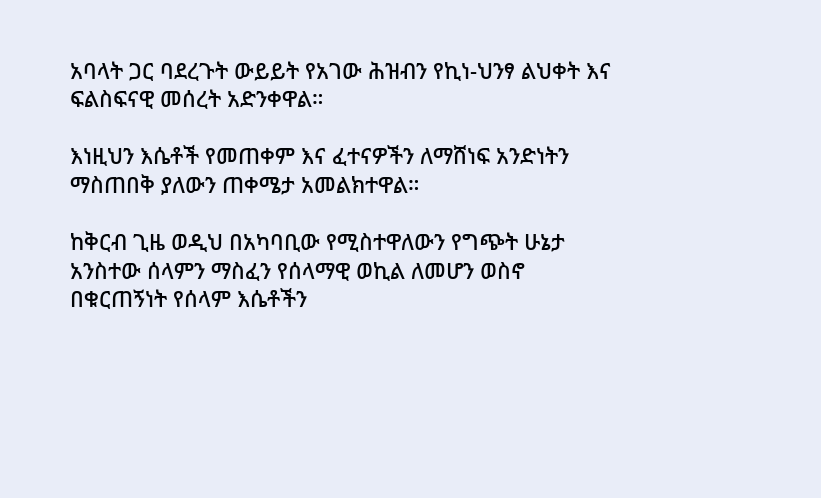አባላት ጋር ባደረጉት ውይይት የአገው ሕዝብን የኪነ-ህንፃ ልህቀት እና ፍልስፍናዊ መሰረት አድንቀዋል።

እነዚህን እሴቶች የመጠቀም እና ፈተናዎችን ለማሸነፍ አንድነትን ማስጠበቅ ያለውን ጠቀሜታ አመልክተዋል።

ከቅርብ ጊዜ ወዲህ በአካባቢው የሚስተዋለውን የግጭት ሁኔታ አንስተው ሰላምን ማስፈን የሰላማዊ ወኪል ለመሆን ወስኖ በቁርጠኝነት የሰላም እሴቶችን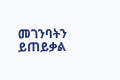መገንባትን ይጠይቃል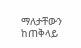ማለታቸውን ከጠቅላይ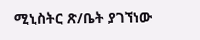ሚኒስትር ጽ/ቤት ያገኘነው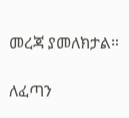መረጃ ያመለክታል።

ለፈጣን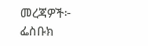መረጃዎች፦
ፌስቡክ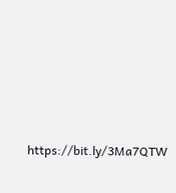https://bit.ly/3Ma7QTW